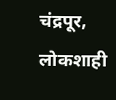चंद्रपूर, लोकशाही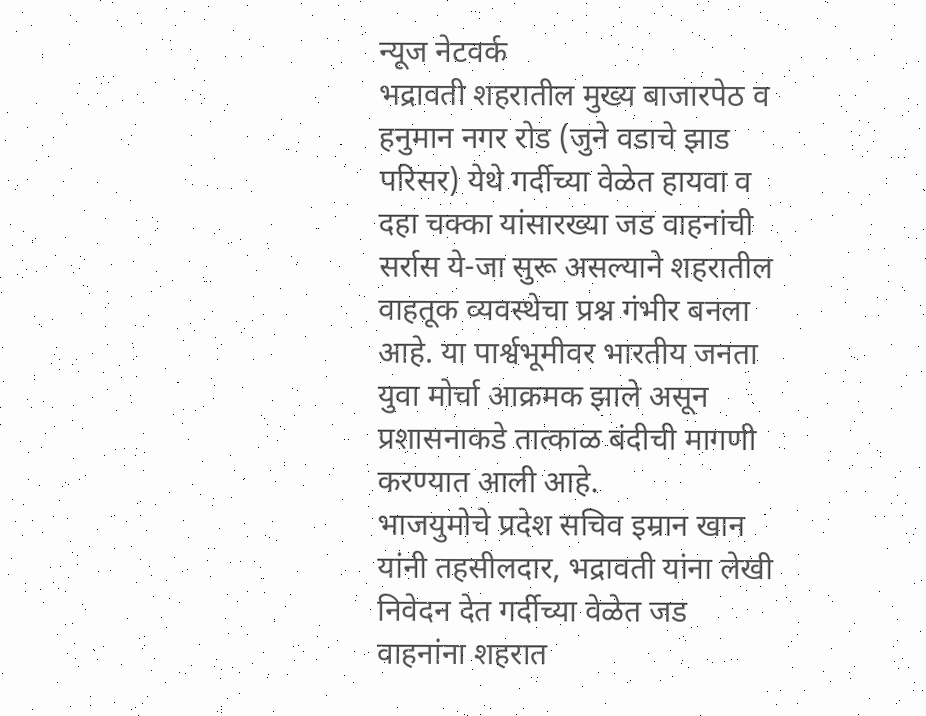न्यूज नेटवर्क
भद्रावती शहरातील मुख्य बाजारपेठ व हनुमान नगर रोड (जुने वडाचे झाड परिसर) येथे गर्दीच्या वेळेत हायवा व दहा चक्का यांसारख्या जड वाहनांची सर्रास ये-जा सुरू असल्याने शहरातील वाहतूक व्यवस्थेचा प्रश्न गंभीर बनला आहे. या पार्श्वभूमीवर भारतीय जनता युवा मोर्चा आक्रमक झाले असून प्रशासनाकडे तात्काळ बंदीची मागणी करण्यात आली आहे.
भाजयुमोचे प्रदेश सचिव इम्रान खान यांनी तहसीलदार, भद्रावती यांना लेखी निवेदन देत गर्दीच्या वेळेत जड वाहनांना शहरात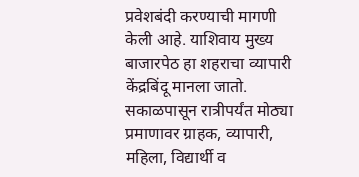प्रवेशबंदी करण्याची मागणी केली आहे. याशिवाय मुख्य बाजारपेठ हा शहराचा व्यापारी केंद्रबिंदू मानला जातो. सकाळपासून रात्रीपर्यंत मोठ्या प्रमाणावर ग्राहक, व्यापारी, महिला, विद्यार्थी व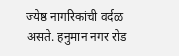ज्येष्ठ नागरिकांची वर्दळ असते. हनुमान नगर रोड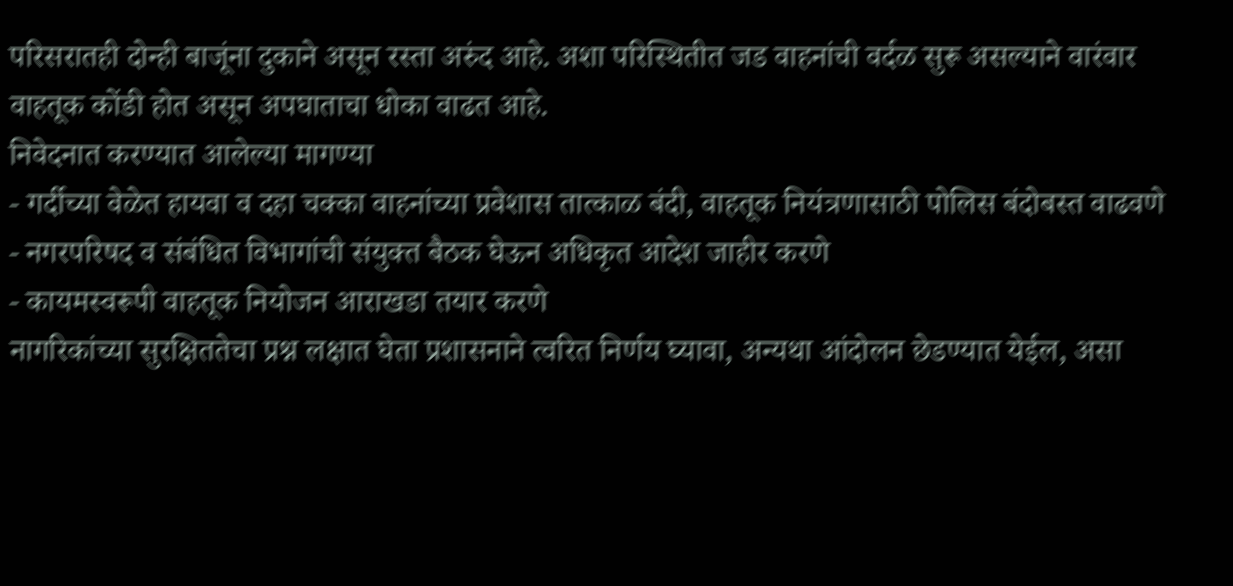परिसरातही दोन्ही बाजूंना दुकाने असून रस्ता अरुंद आहे. अशा परिस्थितीत जड वाहनांची वर्दळ सुरू असल्याने वारंवार वाहतूक कोंडी होत असून अपघाताचा धोका वाढत आहे.
निवेदनात करण्यात आलेल्या मागण्या
- गर्दीच्या वेळेत हायवा व दहा चक्का वाहनांच्या प्रवेशास तात्काळ बंदी, वाहतूक नियंत्रणासाठी पोलिस बंदोबस्त वाढवणे
- नगरपरिषद व संबंधित विभागांची संयुक्त बैठक घेऊन अधिकृत आदेश जाहीर करणे
- कायमस्वरूपी वाहतूक नियोजन आराखडा तयार करणे
नागरिकांच्या सुरक्षिततेचा प्रश्न लक्षात घेता प्रशासनाने त्वरित निर्णय घ्यावा, अन्यथा आंदोलन छेडण्यात येईल, असा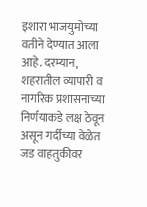इशारा भाजयुमोच्या वतीने देण्यात आला आहे. दरम्यान, शहरातील व्यापारी व नागरिक प्रशासनाच्या निर्णयाकडे लक्ष ठेवून असून गर्दीच्या वेळेत जड वाहतुकीवर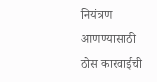नियंत्रण आणण्यासाठी ठोस कारवाईची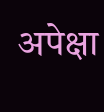अपेक्षा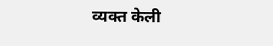व्यक्त केली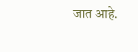जात आहे.